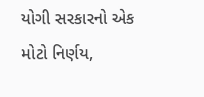યોગી સરકારનો એક મોટો નિર્ણય,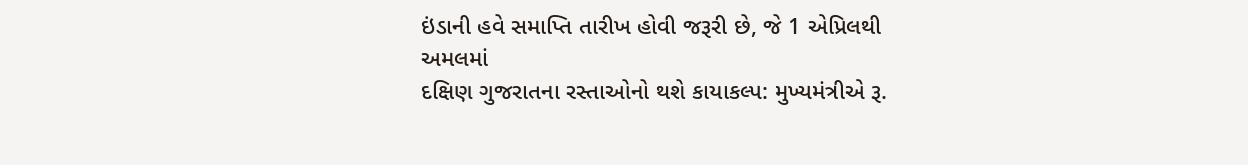ઇંડાની હવે સમાપ્તિ તારીખ હોવી જરૂરી છે, જે 1 એપ્રિલથી અમલમાં
દક્ષિણ ગુજરાતના રસ્તાઓનો થશે કાયાકલ્પ: મુખ્યમંત્રીએ રૂ.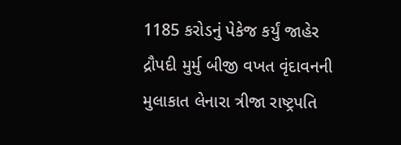1185 કરોડનું પેકેજ કર્યું જાહેર
દ્રૌપદી મુર્મુ બીજી વખત વૃંદાવનની મુલાકાત લેનારા ત્રીજા રાષ્ટ્રપતિ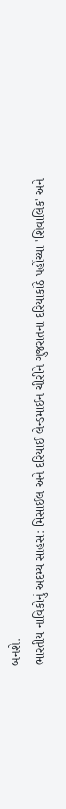બનશે.
ભારતીય નાવિકોનું અદમ્ય સાહસ: મિસાઈલ અને દરિયાઈ લેન્ડમાઈન ચીરીને ગુજરાતના દરિયાકાંઠે પહોંચ્યા 'શિવાલિક' અને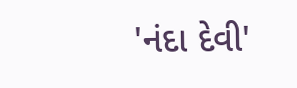'નંદા દેવી'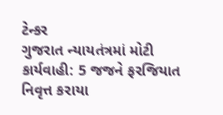ટેન્કર
ગુજરાત ન્યાયતંત્રમાં મોટી કાર્યવાહી: 5 જજને ફરજિયાત નિવૃત્ત કરાયા